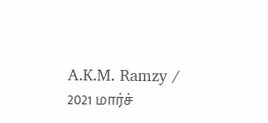A.K.M. Ramzy / 2021 மார்ச்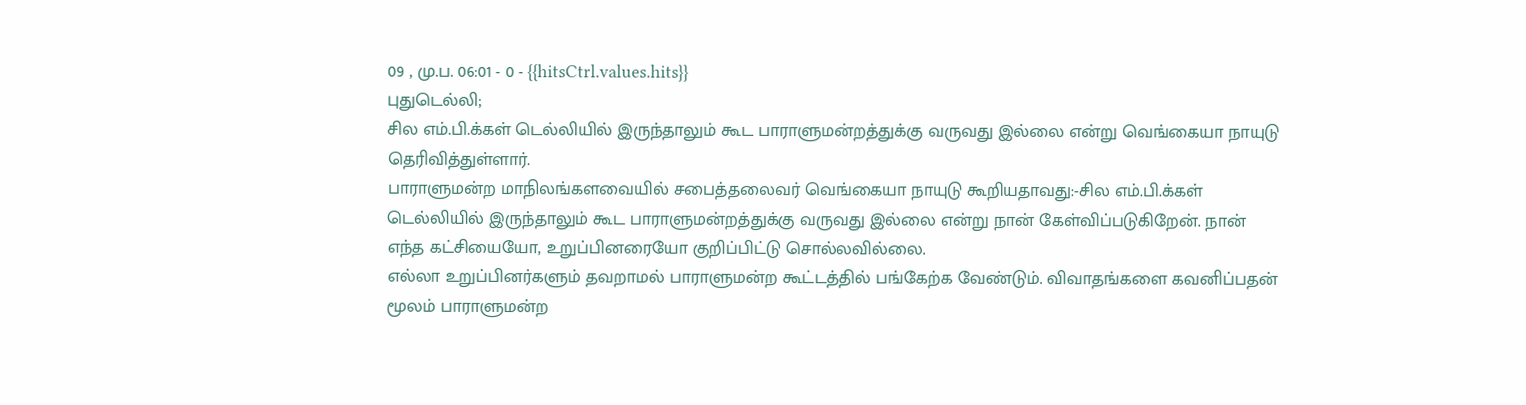09 , மு.ப. 06:01 - 0 - {{hitsCtrl.values.hits}}
புதுடெல்லி;
சில எம்.பி.க்கள் டெல்லியில் இருந்தாலும் கூட பாராளுமன்றத்துக்கு வருவது இல்லை என்று வெங்கையா நாயுடு தெரிவித்துள்ளார்.
பாராளுமன்ற மாநிலங்களவையில் சபைத்தலைவர் வெங்கையா நாயுடு கூறியதாவது:-சில எம்.பி.க்கள் டெல்லியில் இருந்தாலும் கூட பாராளுமன்றத்துக்கு வருவது இல்லை என்று நான் கேள்விப்படுகிறேன். நான் எந்த கட்சியையோ, உறுப்பினரையோ குறிப்பிட்டு சொல்லவில்லை.
எல்லா உறுப்பினர்களும் தவறாமல் பாராளுமன்ற கூட்டத்தில் பங்கேற்க வேண்டும். விவாதங்களை கவனிப்பதன் மூலம் பாராளுமன்ற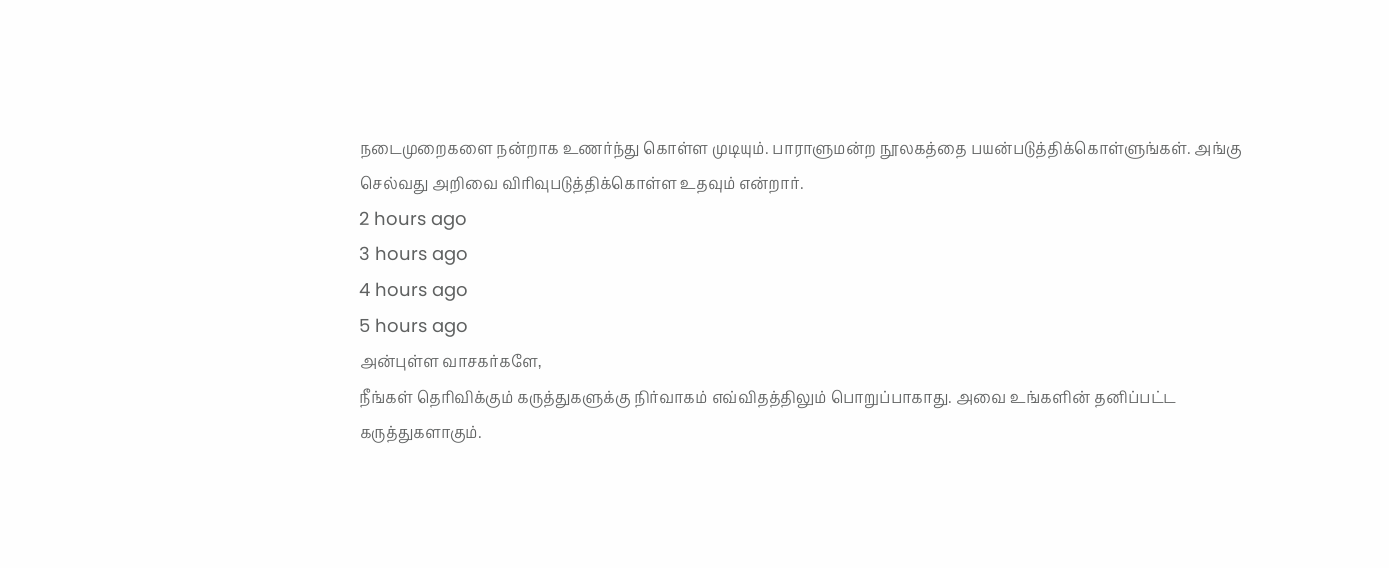நடைமுறைகளை நன்றாக உணர்ந்து கொள்ள முடியும். பாராளுமன்ற நூலகத்தை பயன்படுத்திக்கொள்ளுங்கள். அங்கு செல்வது அறிவை விரிவுபடுத்திக்கொள்ள உதவும் என்றார்.
2 hours ago
3 hours ago
4 hours ago
5 hours ago
அன்புள்ள வாசகர்களே,
நீங்கள் தெரிவிக்கும் கருத்துகளுக்கு நிர்வாகம் எவ்விதத்திலும் பொறுப்பாகாது. அவை உங்களின் தனிப்பட்ட கருத்துகளாகும்.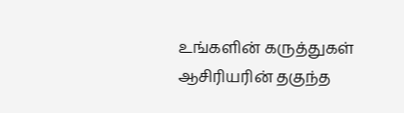உங்களின் கருத்துகள் ஆசிரியரின் தகுந்த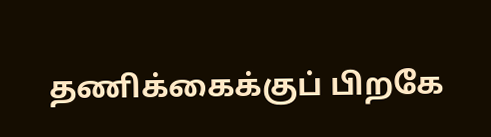தணிக்கைக்குப் பிறகே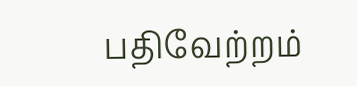பதிவேற்றம்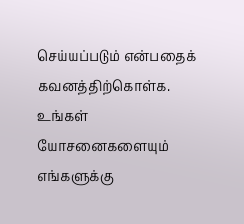செய்யப்படும் என்பதைக் கவனத்திற்கொள்க. உங்கள் யோசனைகளையும் எங்களுக்கு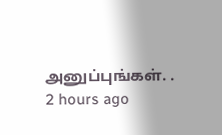அனுப்புங்கள். .
2 hours ago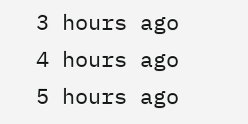3 hours ago
4 hours ago
5 hours ago